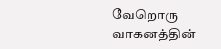வேறொரு வாகனத்தின்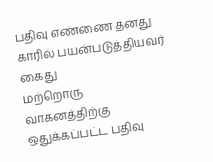பதிவு எண்ணை தனது காரில் பயன்படுத்தியவர் கைது
மற்றொரு வாகனத்திற்கு ஒதுக்கப்பட்ட பதிவு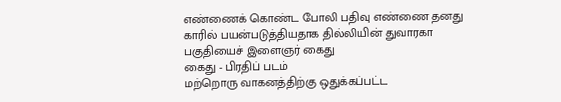எண்ணைக் கொண்ட போலி பதிவு எண்ணை தனது காரில் பயன்படுத்தியதாக தில்லியின் துவாரகா பகுதியைச் இளைஞர் கைது
கைது - பிரதிப் படம்
மற்றொரு வாகனத்திற்கு ஒதுக்கப்பட்ட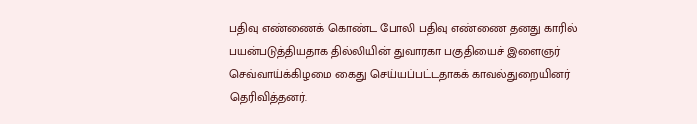பதிவு எண்ணைக் கொண்ட போலி பதிவு எண்ணை தனது காரில் பயன்படுத்தியதாக தில்லியின் துவாரகா பகுதியைச் இளைஞர் செவ்வாய்க்கிழமை கைது செய்யப்பட்டதாகக் காவல்துறையினர் தெரிவித்தனர்.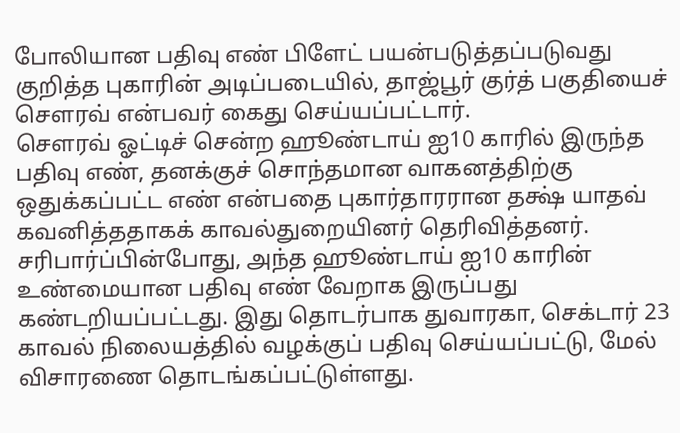போலியான பதிவு எண் பிளேட் பயன்படுத்தப்படுவது குறித்த புகாரின் அடிப்படையில், தாஜ்பூர் குர்த் பகுதியைச் சௌரவ் என்பவர் கைது செய்யப்பட்டார்.
சௌரவ் ஓட்டிச் சென்ற ஹூண்டாய் ஐ10 காரில் இருந்த பதிவு எண், தனக்குச் சொந்தமான வாகனத்திற்கு ஒதுக்கப்பட்ட எண் என்பதை புகார்தாரரான தக்ஷ் யாதவ் கவனித்ததாகக் காவல்துறையினர் தெரிவித்தனர்.
சரிபார்ப்பின்போது, அந்த ஹூண்டாய் ஐ10 காரின் உண்மையான பதிவு எண் வேறாக இருப்பது கண்டறியப்பட்டது. இது தொடர்பாக துவாரகா, செக்டார் 23 காவல் நிலையத்தில் வழக்குப் பதிவு செய்யப்பட்டு, மேல் விசாரணை தொடங்கப்பட்டுள்ளது.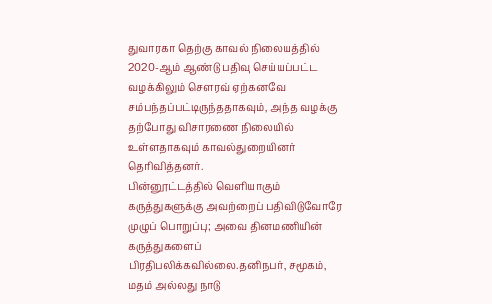துவாரகா தெற்கு காவல் நிலையத்தில் 2020-ஆம் ஆண்டு பதிவு செய்யப்பட்ட வழக்கிலும் சௌரவ் ஏற்கனவே சம்பந்தப்பட்டிருந்ததாகவும், அந்த வழக்கு தற்போது விசாரணை நிலையில் உள்ளதாகவும் காவல்துறையினர் தெரிவித்தனர்.
பின்னூட்டத்தில் வெளியாகும் கருத்துகளுக்கு அவற்றைப் பதிவிடுவோரே முழுப் பொறுப்பு; அவை தினமணியின் கருத்துகளைப் பிரதிபலிக்கவில்லை.தனிநபர், சமூகம், மதம் அல்லது நாடு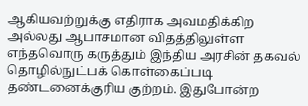ஆகியவற்றுக்கு எதிராக அவமதிக்கிற அல்லது ஆபாசமான விதத்திலுள்ள எந்தவொரு கருத்தும் இந்திய அரசின் தகவல் தொழில்நுட்பக் கொள்கைப்படி தண்டனைக்குரிய குற்றம். இதுபோன்ற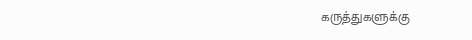கருத்துகளுக்கு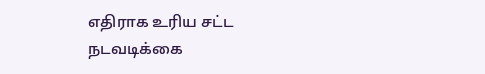எதிராக உரிய சட்ட நடவடிக்கை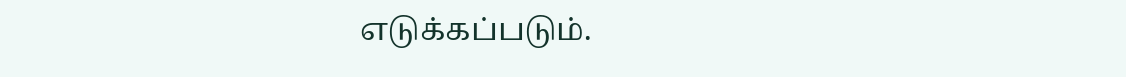எடுக்கப்படும்.